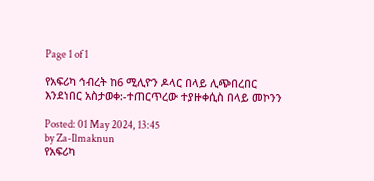Page 1 of 1

የአፍሪካ ኅብረት ከ6 ሚሊዮን ዶላር በላይ ሊጭበረበር እንደነበር አስታወቀ:-ተጠርጥረው ተያዙቀሲስ በላይ መኮንን

Posted: 01 May 2024, 13:45
by Za-Ilmaknun
የአፍሪካ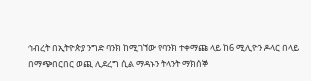ኅብረት በኢትዮጵያ ንግድ ባንክ ከሚገኘው የባንክ ተቀማጩ ላይ ከ6 ሚሊዮን ዶላር በላይ በማጭበርበር ወጪ ሊደረግ ሲል ማዳኑን ትላንት ማክሰኞ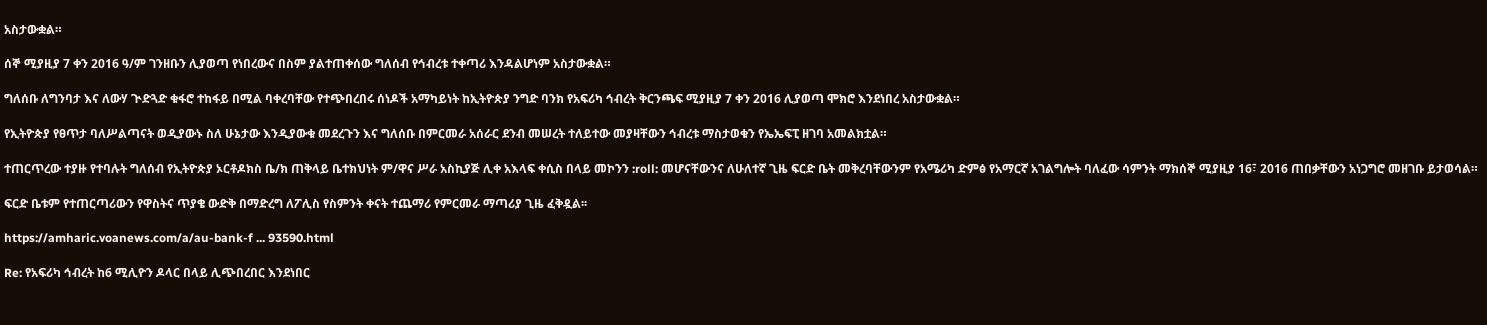አስታውቋል።

ሰኞ ሚያዚያ 7 ቀን 2016 ዓ/ም ገንዘቡን ሊያወጣ የነበረውና በስም ያልተጠቀሰው ግለሰብ የኅብረቱ ተቀጣሪ እንዳልሆነም አስታውቋል።

ግለሰቡ ለግንባታ እና ለውሃ ጒድጓድ ቁፋሮ ተከፋይ በሚል ባቀረባቸው የተጭበረበሩ ሰነዶች አማካይነት ከኢትዮጵያ ንግድ ባንክ የአፍሪካ ኅብረት ቅርንጫፍ ሚያዚያ 7 ቀን 2016 ሊያወጣ ሞክሮ እንደነበረ አስታውቋል።

የኢትዮጵያ የፀጥታ ባለሥልጣናት ወዲያውኑ ስለ ሁኔታው እንዲያውቁ መደረጉን እና ግለሰቡ በምርመራ አሰራር ደንብ መሠረት ተለይተው መያዛቸውን ኅብረቱ ማስታወቁን የኤኤፍፒ ዘገባ አመልክቷል።

ተጠርጥረው ተያዙ የተባሉት ግለሰብ የኢትዮጵያ ኦርቶዶክስ ቤ/ክ ጠቅላይ ቤተክህነት ም/ዋና ሥራ አስኪያጅ ሊቀ አእላፍ ቀሲስ በላይ መኮንን :roll: መሆናቸውንና ለሁለተኛ ጊዜ ፍርድ ቤት መቅረባቸውንም የአሜሪካ ድምፅ የአማርኛ አገልግሎት ባለፈው ሳምንት ማክሰኞ ሚያዚያ 16፣ 2016 ጠበቃቸውን አነጋግሮ መዘገቡ ይታወሳል።

ፍርድ ቤቱም የተጠርጣሪውን የዋስትና ጥያቄ ውድቅ በማድረግ ለፖሊስ የስምንት ቀናት ተጨማሪ የምርመራ ማጣሪያ ጊዜ ፈቅዷል፡፡

https://amharic.voanews.com/a/au-bank-f ... 93590.html

Re: የአፍሪካ ኅብረት ከ6 ሚሊዮን ዶላር በላይ ሊጭበረበር እንደነበር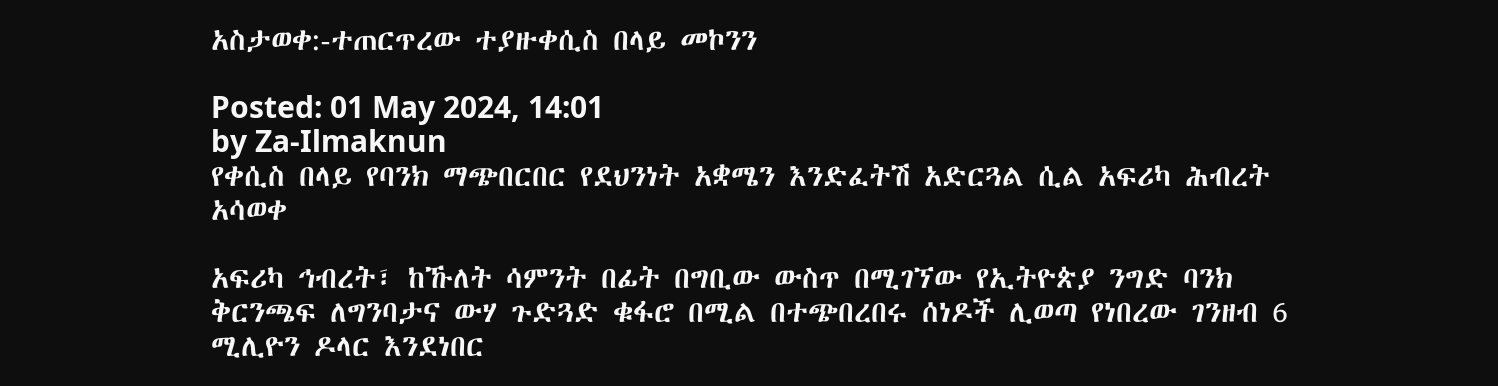አስታወቀ:-ተጠርጥረው ተያዙቀሲስ በላይ መኮንን

Posted: 01 May 2024, 14:01
by Za-Ilmaknun
የቀሲስ በላይ የባንክ ማጭበርበር የደህንነት አቋሜን እንድፈትሽ አድርጓል ሲል አፍሪካ ሕብረት አሳወቀ

አፍሪካ ኅብረት፣ ከኹለት ሳምንት በፊት በግቢው ውስጥ በሚገኘው የኢትዮጵያ ንግድ ባንክ ቅርንጫፍ ለግንባታና ውሃ ጉድጓድ ቁፋሮ በሚል በተጭበረበሩ ሰነዶች ሊወጣ የነበረው ገንዘብ 6 ሚሊዮን ዶላር እንደነበር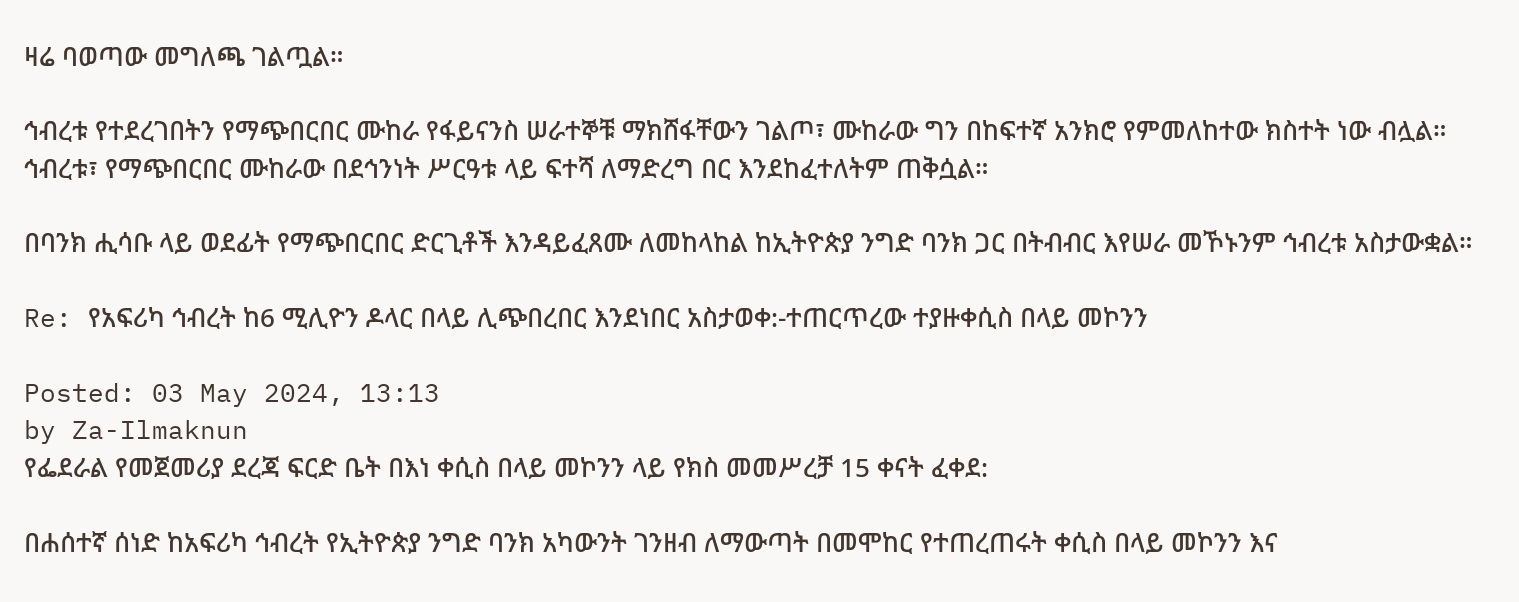ዛሬ ባወጣው መግለጫ ገልጧል።

ኅብረቱ የተደረገበትን የማጭበርበር ሙከራ የፋይናንስ ሠራተኞቹ ማክሸፋቸውን ገልጦ፣ ሙከራው ግን በከፍተኛ አንክሮ የምመለከተው ክስተት ነው ብሏል። ኅብረቱ፣ የማጭበርበር ሙከራው በደኅንነት ሥርዓቱ ላይ ፍተሻ ለማድረግ በር እንደከፈተለትም ጠቅሷል።

በባንክ ሒሳቡ ላይ ወደፊት የማጭበርበር ድርጊቶች እንዳይፈጸሙ ለመከላከል ከኢትዮጵያ ንግድ ባንክ ጋር በትብብር እየሠራ መኾኑንም ኅብረቱ አስታውቋል።

Re: የአፍሪካ ኅብረት ከ6 ሚሊዮን ዶላር በላይ ሊጭበረበር እንደነበር አስታወቀ:-ተጠርጥረው ተያዙቀሲስ በላይ መኮንን

Posted: 03 May 2024, 13:13
by Za-Ilmaknun
የፌደራል የመጀመሪያ ደረጃ ፍርድ ቤት በእነ ቀሲስ በላይ መኮንን ላይ የክስ መመሥረቻ 15 ቀናት ፈቀደ:

በሐሰተኛ ሰነድ ከአፍሪካ ኅብረት የኢትዮጵያ ንግድ ባንክ አካውንት ገንዘብ ለማውጣት በመሞከር የተጠረጠሩት ቀሲስ በላይ መኮንን እና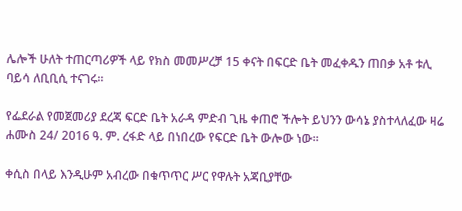ሌሎች ሁለት ተጠርጣሪዎች ላይ የክስ መመሥረቻ 15 ቀናት በፍርድ ቤት መፈቀዱን ጠበቃ አቶ ቱሊ ባይሳ ለቢቢሲ ተናገሩ።

የፌደራል የመጀመሪያ ደረጃ ፍርድ ቤት አራዳ ምድብ ጊዜ ቀጠሮ ችሎት ይህንን ውሳኔ ያስተላለፈው ዛሬ ሐሙስ 24/ 2016 ዓ. ም. ረፋድ ላይ በነበረው የፍርድ ቤት ውሎው ነው።

ቀሲስ በላይ እንዲሁም አብረው በቁጥጥር ሥር የዋሉት አጃቢያቸው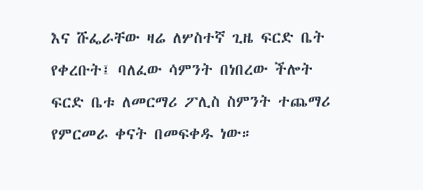እና ሹፌራቸው ዛሬ ለሦስተኛ ጊዜ ፍርድ ቤት የቀረቡት፤ ባለፈው ሳምንት በነበረው ችሎት ፍርድ ቤቱ ለመርማሪ ፖሊስ ስምንት ተጨማሪ የምርመራ ቀናት በመፍቀዱ ነው።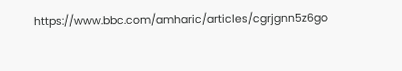https://www.bbc.com/amharic/articles/cgrjgnn5z6go